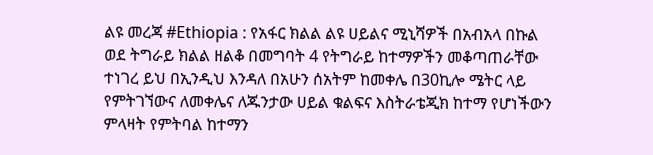ልዩ መረጃ #Ethiopia : የአፋር ክልል ልዩ ሀይልና ሚኒሻዎች በአብአላ በኩል ወደ ትግራይ ክልል ዘልቆ በመግባት 4 የትግራይ ከተማዎችን መቆጣጠራቸው ተነገረ ይህ በኢንዲህ እንዳለ በአሁን ሰአትም ከመቀሌ በ30ኪሎ ሜትር ላይ የምትገኘውና ለመቀሌና ለጁንታው ሀይል ቁልፍና እስትራቴጂክ ከተማ የሆነችውን ምላዛት የምትባል ከተማን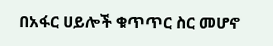በአፋር ሀይሎች ቁጥጥር ስር መሆኖ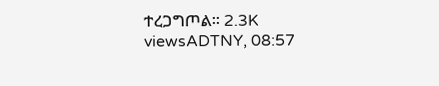ተረጋግጦል፡፡ 2.3K viewsADTNY, 08:57